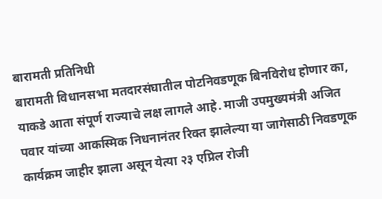बारामती प्रतिनिधी
बारामती विधानसभा मतदारसंघातील पोटनिवडणूक बिनविरोध होणार का, याकडे आता संपूर्ण राज्याचे लक्ष लागले आहे. माजी उपमुख्यमंत्री अजित पवार यांच्या आकस्मिक निधनानंतर रिक्त झालेल्या या जागेसाठी निवडणूक कार्यक्रम जाहीर झाला असून येत्या २३ एप्रिल रोजी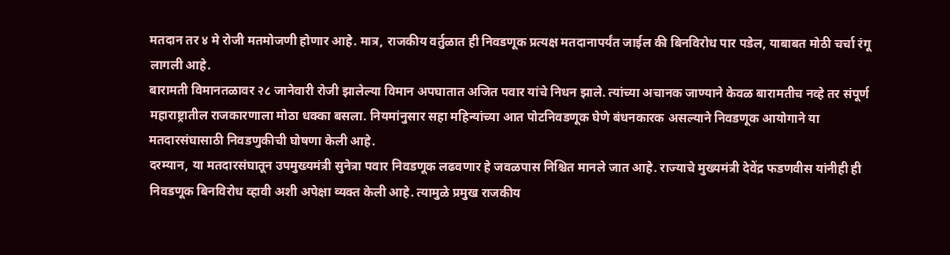मतदान तर ४ मे रोजी मतमोजणी होणार आहे. मात्र, राजकीय वर्तुळात ही निवडणूक प्रत्यक्ष मतदानापर्यंत जाईल की बिनविरोध पार पडेल, याबाबत मोठी चर्चा रंगू लागली आहे.
बारामती विमानतळावर २८ जानेवारी रोजी झालेल्या विमान अपघातात अजित पवार यांचे निधन झाले. त्यांच्या अचानक जाण्याने केवळ बारामतीच नव्हे तर संपूर्ण महाराष्ट्रातील राजकारणाला मोठा धक्का बसला. नियमांनुसार सहा महिन्यांच्या आत पोटनिवडणूक घेणे बंधनकारक असल्याने निवडणूक आयोगाने या मतदारसंघासाठी निवडणुकीची घोषणा केली आहे.
दरम्यान, या मतदारसंघातून उपमुख्यमंत्री सुनेत्रा पवार निवडणूक लढवणार हे जवळपास निश्चित मानले जात आहे. राज्याचे मुख्यमंत्री देवेंद्र फडणवीस यांनीही ही निवडणूक बिनविरोध व्हावी अशी अपेक्षा व्यक्त केली आहे. त्यामुळे प्रमुख राजकीय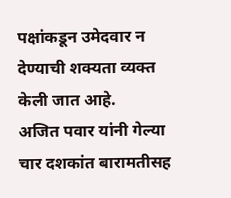पक्षांकडून उमेदवार न देण्याची शक्यता व्यक्त केली जात आहे.
अजित पवार यांनी गेल्या चार दशकांत बारामतीसह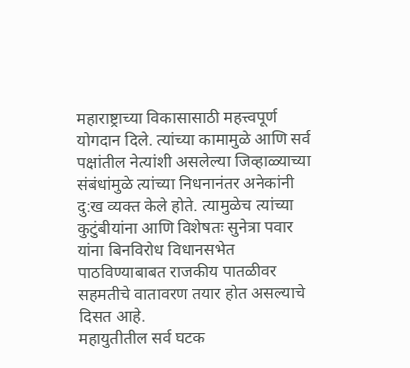महाराष्ट्राच्या विकासासाठी महत्त्वपूर्ण योगदान दिले. त्यांच्या कामामुळे आणि सर्व पक्षांतील नेत्यांशी असलेल्या जिव्हाळ्याच्या संबंधांमुळे त्यांच्या निधनानंतर अनेकांनी दु:ख व्यक्त केले होते. त्यामुळेच त्यांच्या कुटुंबीयांना आणि विशेषतः सुनेत्रा पवार यांना बिनविरोध विधानसभेत पाठविण्याबाबत राजकीय पातळीवर सहमतीचे वातावरण तयार होत असल्याचे दिसत आहे.
महायुतीतील सर्व घटक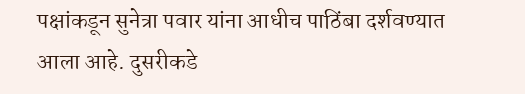पक्षांकडून सुनेत्रा पवार यांना आधीच पाठिंबा दर्शवण्यात आला आहे. दुसरीकडे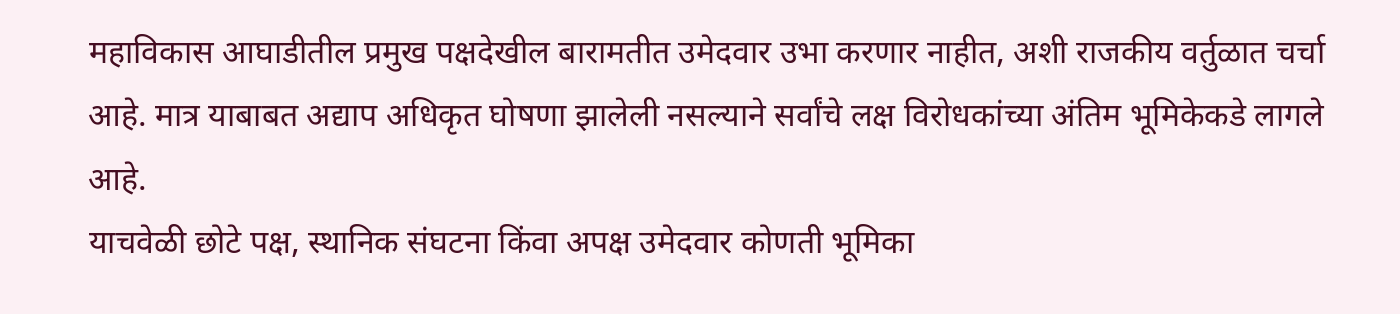महाविकास आघाडीतील प्रमुख पक्षदेखील बारामतीत उमेदवार उभा करणार नाहीत, अशी राजकीय वर्तुळात चर्चा आहे. मात्र याबाबत अद्याप अधिकृत घोषणा झालेली नसल्याने सर्वांचे लक्ष विरोधकांच्या अंतिम भूमिकेकडे लागले आहे.
याचवेळी छोटे पक्ष, स्थानिक संघटना किंवा अपक्ष उमेदवार कोणती भूमिका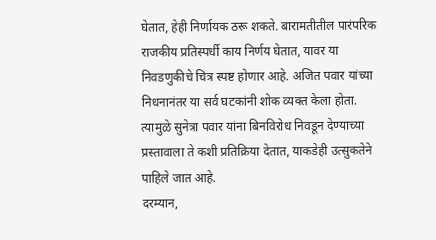घेतात, हेही निर्णायक ठरू शकते. बारामतीतील पारंपरिक राजकीय प्रतिस्पर्धी काय निर्णय घेतात, यावर या निवडणुकीचे चित्र स्पष्ट होणार आहे. अजित पवार यांच्या निधनानंतर या सर्व घटकांनी शोक व्यक्त केला होता. त्यामुळे सुनेत्रा पवार यांना बिनविरोध निवडून देण्याच्या प्रस्तावाला ते कशी प्रतिक्रिया देतात, याकडेही उत्सुकतेने पाहिले जात आहे.
दरम्यान,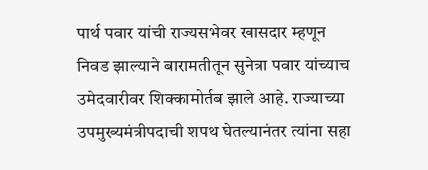पार्थ पवार यांची राज्यसभेवर खासदार म्हणून निवड झाल्याने बारामतीतून सुनेत्रा पवार यांच्याच उमेदवारीवर शिक्कामोर्तब झाले आहे. राज्याच्या उपमुख्यमंत्रीपदाची शपथ घेतल्यानंतर त्यांना सहा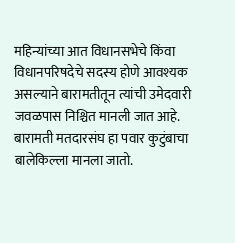महिन्यांच्या आत विधानसभेचे किंवा विधानपरिषदेचे सदस्य होणे आवश्यक असल्याने बारामतीतून त्यांची उमेदवारी जवळपास निश्चित मानली जात आहे.
बारामती मतदारसंघ हा पवार कुटुंबाचा बालेकिल्ला मानला जातो.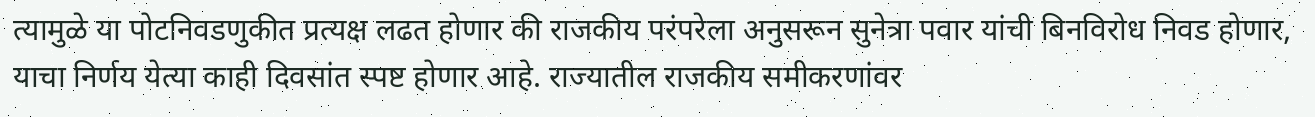त्यामुळे या पोटनिवडणुकीत प्रत्यक्ष लढत होणार की राजकीय परंपरेला अनुसरून सुनेत्रा पवार यांची बिनविरोध निवड होणार, याचा निर्णय येत्या काही दिवसांत स्पष्ट होणार आहे. राज्यातील राजकीय समीकरणांवर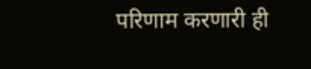परिणाम करणारी ही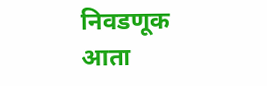निवडणूक आता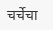चर्चेचा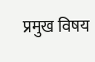प्रमुख विषय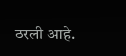ठरली आहे.